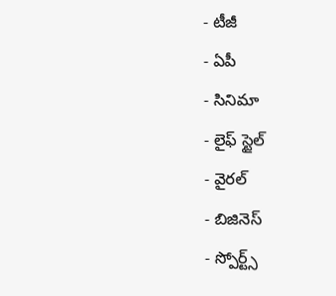- టీజీ
- ఏపీ
- సినిమా
- లైఫ్ స్టైల్
- వైరల్
- బిజినెస్
- స్పోర్ట్స్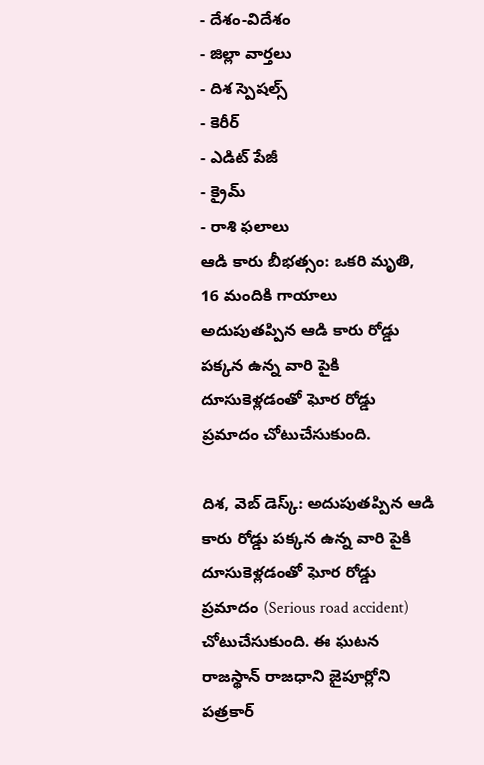- దేశం-విదేశం
- జిల్లా వార్తలు
- దిశ స్పెషల్స్
- కెరీర్
- ఎడిట్ పేజీ
- క్రైమ్
- రాశి ఫలాలు
ఆడి కారు బీభత్సం: ఒకరి మృతి, 16 మందికి గాయాలు
అదుపుతప్పిన ఆడి కారు రోడ్డు పక్కన ఉన్న వారి పైకి దూసుకెళ్లడంతో ఘోర రోడ్డు ప్రమాదం చోటుచేసుకుంది.

దిశ, వెబ్ డెస్క్: అదుపుతప్పిన ఆడి కారు రోడ్డు పక్కన ఉన్న వారి పైకి దూసుకెళ్లడంతో ఘోర రోడ్డు ప్రమాదం (Serious road accident) చోటుచేసుకుంది. ఈ ఘటన రాజస్థాన్ రాజధాని జైపూర్లోని పత్రకార్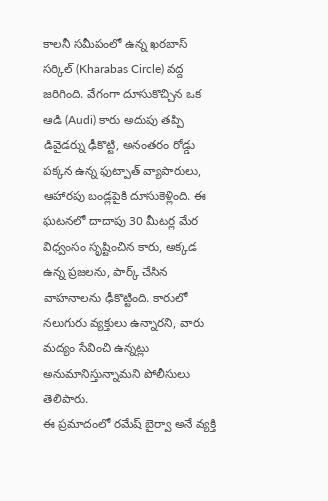కాలనీ సమీపంలో ఉన్న ఖరబాస్ సర్కిల్ (Kharabas Circle) వద్ద జరిగింది. వేగంగా దూసుకొచ్చిన ఒక ఆడి (Audi) కారు అదుపు తప్పి డివైడర్ను ఢీకొట్టి, అనంతరం రోడ్డు పక్కన ఉన్న ఫుట్పాత్ వ్యాపారులు, ఆహారపు బండ్లపైకి దూసుకెళ్లింది. ఈ ఘటనలో దాదాపు 30 మీటర్ల మేర విధ్వంసం సృష్టించిన కారు, అక్కడ ఉన్న ప్రజలను, పార్క్ చేసిన వాహనాలను ఢీకొట్టింది. కారులో నలుగురు వ్యక్తులు ఉన్నారని, వారు మద్యం సేవించి ఉన్నట్లు అనుమానిస్తున్నామని పోలీసులు తెలిపారు.
ఈ ప్రమాదంలో రమేష్ బైర్వా అనే వ్యక్తి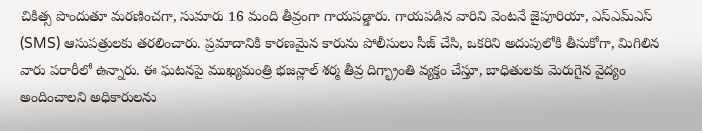చికిత్స పొందుతూ మరణించగా, సుమారు 16 మంది తీవ్రంగా గాయపడ్డారు. గాయపడిన వారిని వెంటనే జైపూరియా, ఎస్ఎమ్ఎస్ (SMS) ఆసుపత్రులకు తరలించారు. ప్రమాదానికి కారణమైన కారును పోలీసులు సీజ్ చేసి, ఒకరిని అదుపులోకి తీసుకోగా, మిగిలిన వారు పరారీలో ఉన్నారు. ఈ ఘటనపై ముఖ్యమంత్రి భజన్లాల్ శర్మ తీవ్ర దిగ్భ్రాంతి వ్యక్తం చేస్తూ, బాధితులకు మెరుగైన వైద్యం అందించాలని అధికారులను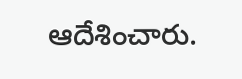ఆదేశించారు.